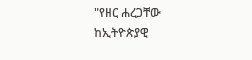"የዘር ሐረጋቸው ከኢትዮጵያዊ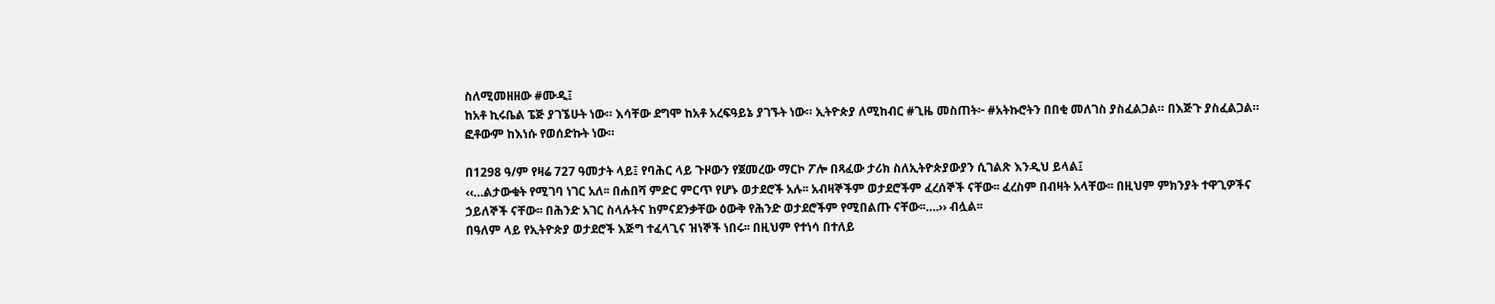ስለሚመዘዘው #ሙዲ፤
ከአቶ ኪሩቤል ፔጅ ያገኜሁት ነው። እሳቸው ደግሞ ከአቶ አረፍዓይኔ ያገኙት ነው። ኢትዮጵያ ለሚከብር #ጊዜ መስጠት፦ #አትኩሮትን በበቂ መለገስ ያስፈልጋል። በእጅጉ ያስፈልጋል። ፎቶውም ከእነሱ የወሰድኩት ነው።

በ1298 ዓ/ም የዛሬ 727 ዓመታት ላይ፤ የባሕር ላይ ጉዞውን የጀመረው ማርኮ ፖሎ በጻፈው ታሪክ ስለኢትዮጵያውያን ሲገልጽ እንዲህ ይላል፤
‹‹…ልታውቁት የሚገባ ነገር አለ፡፡ በሐበሻ ምድር ምርጥ የሆኑ ወታደሮች አሉ፡፡ አብዛኞችም ወታደሮችም ፈረሰኞች ናቸው፡፡ ፈረስም በብዛት አላቸው፡፡ በዚህም ምክንያት ተዋጊዎችና ኃይለኞች ናቸው፡፡ በሕንድ አገር ስላሉትና ከምናደንቃቸው ዕውቅ የሕንድ ወታደሮችም የሚበልጡ ናቸው፡፡….›› ብሏል፡፡
በዓለም ላይ የኢትዮጵያ ወታደሮች እጅግ ተፈላጊና ዝነኞች ነበሩ፡፡ በዚህም የተነሳ በተለይ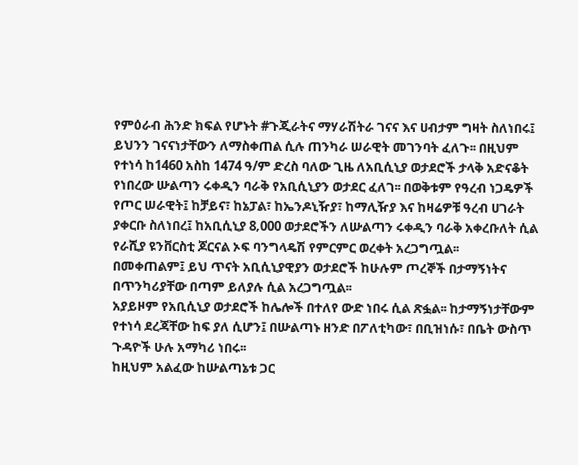የምዕራብ ሕንድ ክፍል የሆኑት #ጉጂራትና ማሃራሽትራ ገናና እና ሀብታም ግዛት ስለነበሩ፤ ይህንን ገናናነታቸውን ለማስቀጠል ሲሉ ጠንካራ ሠራዊት መገንባት ፈለጉ፡፡ በዚህም የተነሳ ከ1460 አስከ 1474 ዓ/ም ድረስ ባለው ጊዜ ለአቢሲኒያ ወታደሮች ታላቅ አድናቆት የነበረው ሡልጣን ሩቀዲን ባራቅ የአቢሲኒያን ወታደር ፈለገ፡፡ በወቅቱም የዓረብ ነጋዴዎች የጦር ሠራዊት፤ ከቻይና፣ ከኔፓል፣ ከኤንዶኒዥያ፣ ከማሊዥያ እና ከዛሬዎቹ ዓረብ ሀገራት ያቀርቡ ስለነበረ፤ ከአቢሲኒያ 8‚000 ወታደሮችን ለሡልጣን ሩቀዲን ባራቅ አቀረቡለት ሲል የራሺያ ዩንቨርስቲ ጆርናል ኦፍ ባንግላዴሽ የምርምር ወረቀት አረጋግጧል፡፡
በመቀጠልም፤ ይህ ጥናት አቢሲኒያዊያን ወታደሮች ከሁሉም ጦረኞች በታማኝነትና በጥንካሪያቸው በጣም ይለያሉ ሲል አረጋግጧል፡፡
አያይዞም የአቢሲኒያ ወታደሮች ከሌሎች በተለየ ውድ ነበሩ ሲል ጽፏል፡፡ ከታማኝነታቸውም የተነሳ ደረጃቸው ከፍ ያለ ሲሆን፤ በሡልጣኑ ዘንድ በፖለቲካው፣ በቢዝነሱ፣ በቤት ውስጥ ጉዳዮች ሁሉ አማካሪ ነበሩ፡፡
ከዚህም አልፈው ከሡልጣኔቱ ጋር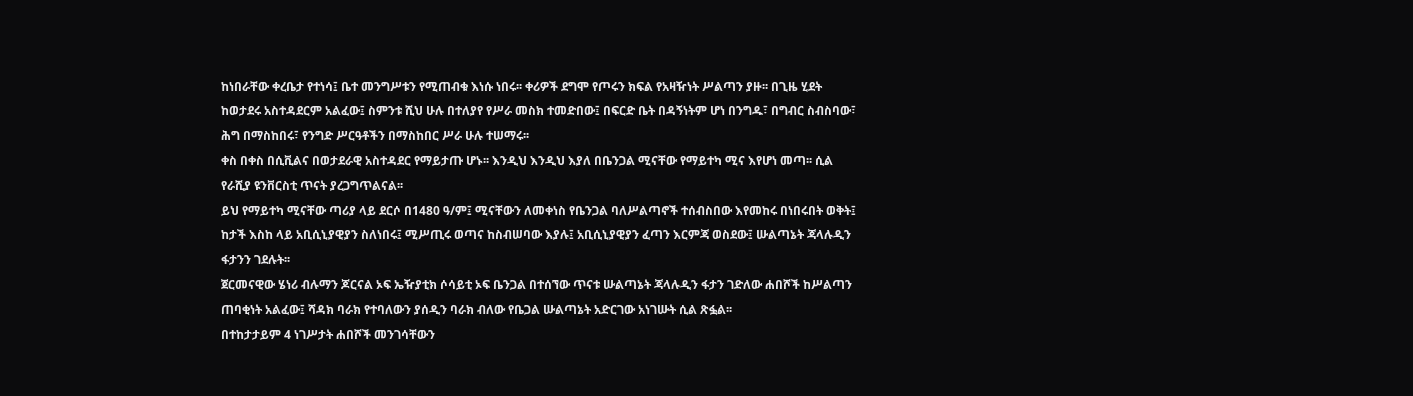ከነበራቸው ቀረቤታ የተነሳ፤ ቤተ መንግሥቱን የሚጠብቁ እነሱ ነበሩ፡፡ ቀሪዎች ደግሞ የጦሩን ክፍል የአዛዥነት ሥልጣን ያዙ፡፡ በጊዜ ሂደት ከወታደሩ አስተዳደርም አልፈው፤ ስምንቱ ሺህ ሁሉ በተለያየ የሥራ መስክ ተመድበው፤ በፍርድ ቤት በዳኝነትም ሆነ በንግዱ፣ በግብር ስብስባው፣ ሕግ በማስከበሩ፣ የንግድ ሥርዓቶችን በማስከበር ሥራ ሁሉ ተሠማሩ፡፡
ቀስ በቀስ በሲቪልና በወታደራዊ አስተዳደር የማይታጡ ሆኑ፡፡ እንዲህ እንዲህ እያለ በቤንጋል ሚናቸው የማይተካ ሚና እየሆነ መጣ፡፡ ሲል የራሺያ ዩንቨርስቲ ጥናት ያረጋግጥልናል፡፡
ይህ የማይተካ ሚናቸው ጣሪያ ላይ ደርሶ በ1480 ዓ/ም፤ ሚናቸውን ለመቀነስ የቤንጋል ባለሥልጣኖች ተሰብስበው እየመከሩ በነበሩበት ወቅት፤ ከታች እስከ ላይ አቢሲኒያዊያን ስለነበሩ፤ ሚሥጢሩ ወጣና ከስብሠባው እያሉ፤ አቢሲኒያዊያን ፈጣን እርምጃ ወስደው፤ ሡልጣኔት ጃላሉዲን ፋታንን ገደሉት፡፡
ጀርመናዊው ሄነሪ ብሉማን ጆርናል ኦፍ ኤዥያቲክ ሶሳይቲ ኦፍ ቤንጋል በተሰኘው ጥናቱ ሡልጣኔት ጃላሉዲን ፋታን ገድለው ሐበሾች ከሥልጣን ጠባቂነት አልፈው፤ ሻዳክ ባራክ የተባለውን ያሰዲን ባራክ ብለው የቤጋል ሡልጣኔት አድርገው አነገሡት ሲል ጽፏል፡፡
በተከታታይም 4 ነገሥታት ሐበሾች መንገሳቸውን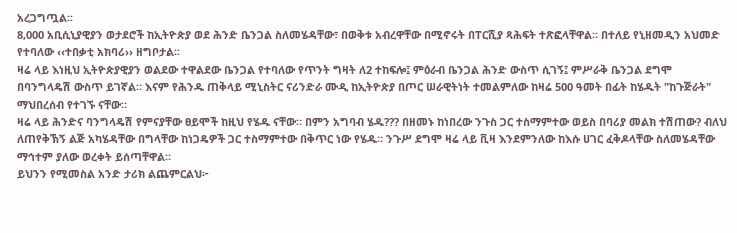አረጋግጧል፡፡
8‚000 አቢሲኒያዊያን ወታደሮች ከኢትዮጵያ ወደ ሕንድ ቤንጋል ስለመሄዳቸው፣ በወቅቱ አብረዋቸው በሚኖሩት በፐርሺያ ጻሕፍት ተጽፎላቸዋል፡፡ በተለይ የኒዘመዲን አህመድ የተባለው ‹‹ተበቃቲ አክባሪ›› ዘግቦታል፡፡
ዛሬ ላይ እነዚህ ኢትዮጵያዊያን ወልደው ተዋልደው ቤንጋል የተባለው የጥንት ግዛት ለ2 ተከፍሎ፤ ምዕራብ ቤንጋል ሕንድ ውስጥ ሲገኝ፤ ምሥራቅ ቤንጋል ደግሞ በባንግላዴሽ ውስጥ ይገኛል፡፡ እናም የሕንዱ ጠቅላይ ሚኒስትር ናሪንድራ ሙዲ ከኢትዮጵያ በጦር ሠራዊትነት ተመልምለው ከዛሬ 500 ዓመት በፊት ከሄዱት "ከጉጅራት" ማህበረሰብ የተገኙ ናቸው።
ዛሬ ላይ ሕንድና ባንግላዴሽ የምናያቸው ፀይሞች ከዚህ የሄዱ ናቸው። በምን አግባብ ሄዱ??? በዘመኑ ከነበረው ንጉስ ጋር ተስማምተው ወይስ በባሪያ መልክ ተሽጠው? ብለህ ለጠየቅኽኝ ልጅ አካሄዳቸው በግላቸው ከነጋዴዎች ጋር ተስማምተው በቅጥር ነው የሄዱ። ንጉሥ ደግሞ ዛሬ ላይ ቪዛ እንደምንለው ከእሱ ሀገር ፈቅዶላቸው ስለመሄዳቸው ማኅተም ያለው ወረቀት ይሰጣቸዋል።
ይህንን የሚመስል አንድ ታሪክ ልጨምርልህ፦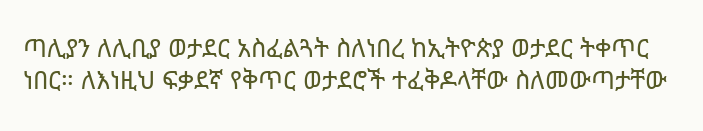ጣሊያን ለሊቢያ ወታደር አስፈልጓት ስለነበረ ከኢትዮጵያ ወታደር ትቀጥር ነበር። ለእነዚህ ፍቃደኛ የቅጥር ወታደሮች ተፈቅዶላቸው ስለመውጣታቸው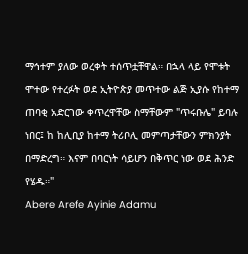ማኅተም ያለው ወረቀት ተሰጥቷቸዋል። በኋላ ላይ የሞቱት ሞተው የተረፉት ወደ ኢትዮጵያ መጥተው ልጅ ኢያሱ የከተማ ጠባቂ አድርገው ቀጥረዋቸው ስማቸውም "ጥሩቡሌ" ይባሉ ነበር፤ ከ ከሊቢያ ከተማ ትሪቦሊ መምጣታቸውን ምክንያት በማድረግ። እናም በባርነት ሳይሆን በቅጥር ነው ወደ ሕንድ የሄዱ።"
Abere Arefe Ayinie Adamu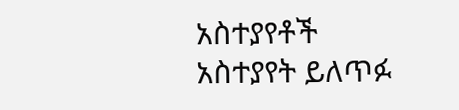አስተያየቶች
አስተያየት ይለጥፉ